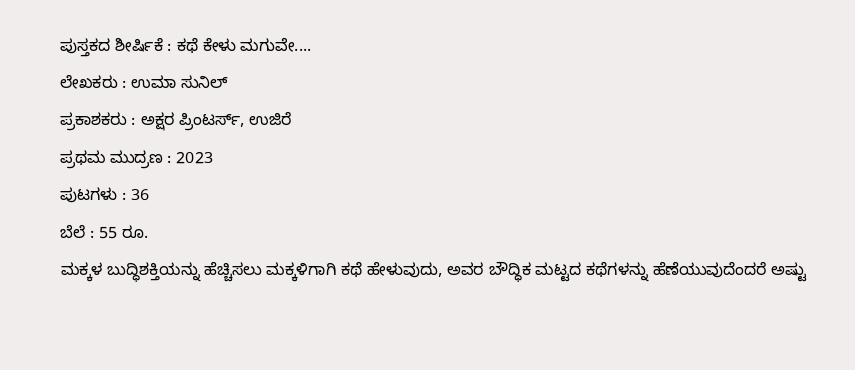ಪುಸ್ತಕದ ಶೀರ್ಷಿಕೆ : ಕಥೆ ಕೇಳು ಮಗುವೇ....
ಲೇಖಕರು : ಉಮಾ ಸುನಿಲ್
ಪ್ರಕಾಶಕರು : ಅಕ್ಷರ ಪ್ರಿಂಟರ್ಸ್, ಉಜಿರೆ
ಪ್ರಥಮ ಮುದ್ರಣ : 2023
ಪುಟಗಳು : 36
ಬೆಲೆ : 55 ರೂ.
ಮಕ್ಕಳ ಬುದ್ಧಿಶಕ್ತಿಯನ್ನು ಹೆಚ್ಚಿಸಲು ಮಕ್ಕಳಿಗಾಗಿ ಕಥೆ ಹೇಳುವುದು, ಅವರ ಬೌದ್ಧಿಕ ಮಟ್ಟದ ಕಥೆಗಳನ್ನು ಹೆಣೆಯುವುದೆಂದರೆ ಅಷ್ಟು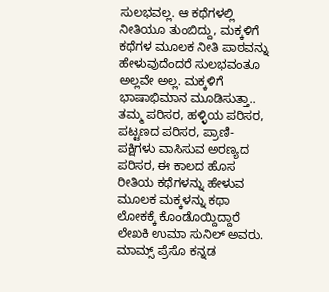ಸುಲಭವಲ್ಲ. ಆ ಕಥೆಗಳಲ್ಲಿ ನೀತಿಯೂ ತುಂಬಿದ್ದು, ಮಕ್ಕಳಿಗೆ ಕಥೆಗಳ ಮೂಲಕ ನೀತಿ ಪಾಠವನ್ನು ಹೇಳುವುದೆಂದರೆ ಸುಲಭವಂತೂ ಅಲ್ಲವೇ ಅಲ್ಲ. ಮಕ್ಕಳಿಗೆ ಭಾಷಾಭಿಮಾನ ಮೂಡಿಸುತ್ತಾ.. ತಮ್ಮ ಪರಿಸರ, ಹಳ್ಳಿಯ ಪರಿಸರ, ಪಟ್ಟಣದ ಪರಿಸರ, ಪ್ರಾಣಿ-ಪಕ್ಷಿಗಳು ವಾಸಿಸುವ ಅರಣ್ಯದ ಪರಿಸರ, ಈ ಕಾಲದ ಹೊಸ ರೀತಿಯ ಕಥೆಗಳನ್ನು ಹೇಳುವ ಮೂಲಕ ಮಕ್ಕಳನ್ನು ಕಥಾ ಲೋಕಕ್ಕೆ ಕೊಂಡೊಯ್ದಿದ್ದಾರೆ ಲೇಖಕಿ ಉಮಾ ಸುನಿಲ್ ಅವರು.
ಮಾಮ್ಸ್ ಪ್ರೆಸೊ ಕನ್ನಡ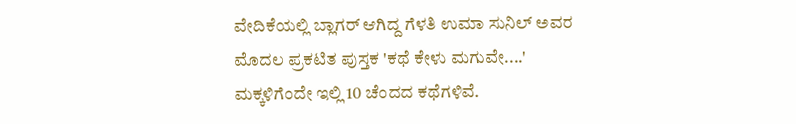ವೇದಿಕೆಯಲ್ಲಿ ಬ್ಲಾಗರ್ ಆಗಿದ್ದ ಗೆಳತಿ ಉಮಾ ಸುನಿಲ್ ಅವರ ಮೊದಲ ಪ್ರಕಟಿತ ಪುಸ್ತಕ 'ಕಥೆ ಕೇಳು ಮಗುವೇ....' ಮಕ್ಕಳಿಗೆಂದೇ ಇಲ್ಲಿ 10 ಚೆಂದದ ಕಥೆಗಳಿವೆ.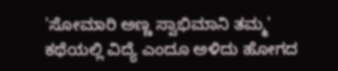'ಸೋಮಾರಿ ಅಣ್ಣ ಸ್ವಾಭಿಮಾನಿ ತಮ್ಮ' ಕಥೆಯಲ್ಲಿ ವಿದ್ಯೆ ಎಂದೂ ಅಳಿದು ಹೋಗದ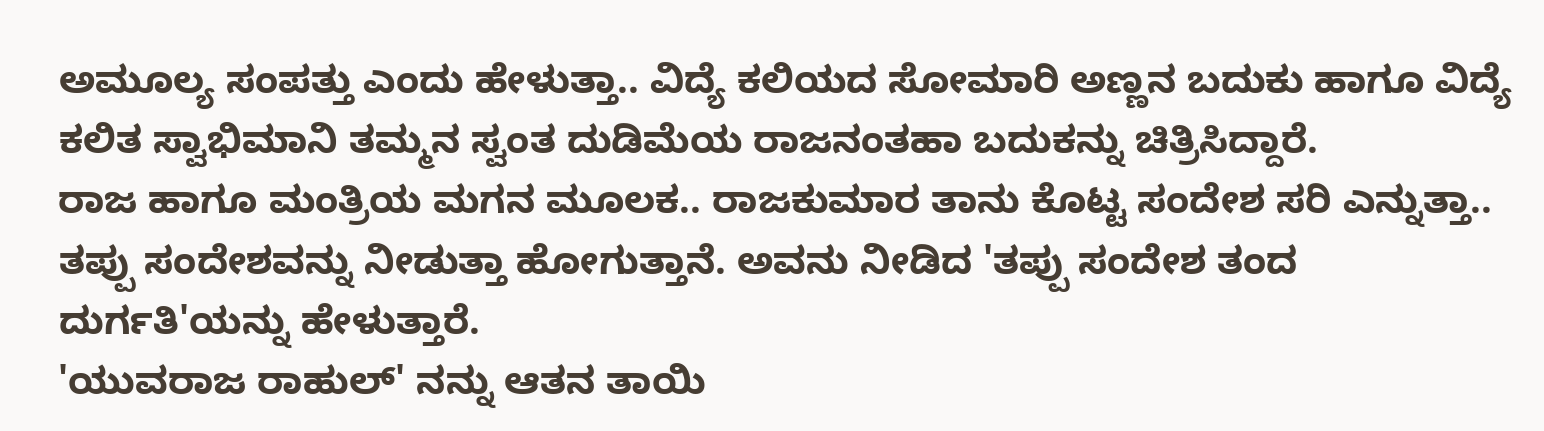ಅಮೂಲ್ಯ ಸಂಪತ್ತು ಎಂದು ಹೇಳುತ್ತಾ.. ವಿದ್ಯೆ ಕಲಿಯದ ಸೋಮಾರಿ ಅಣ್ಣನ ಬದುಕು ಹಾಗೂ ವಿದ್ಯೆ ಕಲಿತ ಸ್ವಾಭಿಮಾನಿ ತಮ್ಮನ ಸ್ವಂತ ದುಡಿಮೆಯ ರಾಜನಂತಹಾ ಬದುಕನ್ನು ಚಿತ್ರಿಸಿದ್ದಾರೆ.
ರಾಜ ಹಾಗೂ ಮಂತ್ರಿಯ ಮಗನ ಮೂಲಕ.. ರಾಜಕುಮಾರ ತಾನು ಕೊಟ್ಟ ಸಂದೇಶ ಸರಿ ಎನ್ನುತ್ತಾ.. ತಪ್ಪು ಸಂದೇಶವನ್ನು ನೀಡುತ್ತಾ ಹೋಗುತ್ತಾನೆ. ಅವನು ನೀಡಿದ 'ತಪ್ಪು ಸಂದೇಶ ತಂದ ದುರ್ಗತಿ'ಯನ್ನು ಹೇಳುತ್ತಾರೆ.
'ಯುವರಾಜ ರಾಹುಲ್' ನನ್ನು ಆತನ ತಾಯಿ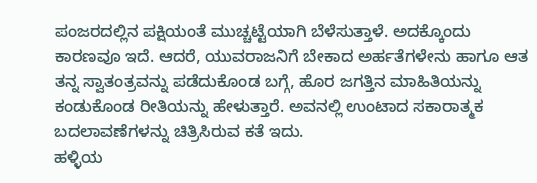ಪಂಜರದಲ್ಲಿನ ಪಕ್ಷಿಯಂತೆ ಮುಚ್ಚಟ್ಟೆಯಾಗಿ ಬೆಳೆಸುತ್ತಾಳೆ. ಅದಕ್ಕೊಂದು ಕಾರಣವೂ ಇದೆ. ಆದರೆ, ಯುವರಾಜನಿಗೆ ಬೇಕಾದ ಅರ್ಹತೆಗಳೇನು ಹಾಗೂ ಆತ ತನ್ನ ಸ್ವಾತಂತ್ರವನ್ನು ಪಡೆದುಕೊಂಡ ಬಗ್ಗೆ, ಹೊರ ಜಗತ್ತಿನ ಮಾಹಿತಿಯನ್ನು ಕಂಡುಕೊಂಡ ರೀತಿಯನ್ನು ಹೇಳುತ್ತಾರೆ. ಅವನಲ್ಲಿ ಉಂಟಾದ ಸಕಾರಾತ್ಮಕ ಬದಲಾವಣೆಗಳನ್ನು ಚಿತ್ರಿಸಿರುವ ಕತೆ ಇದು.
ಹಳ್ಳಿಯ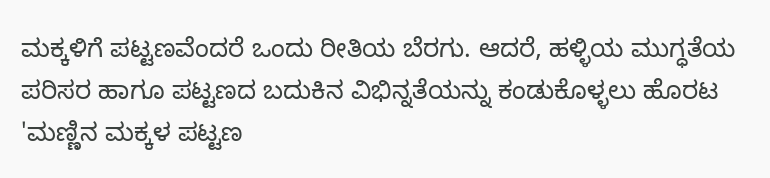ಮಕ್ಕಳಿಗೆ ಪಟ್ಟಣವೆಂದರೆ ಒಂದು ರೀತಿಯ ಬೆರಗು. ಆದರೆ, ಹಳ್ಳಿಯ ಮುಗ್ಧತೆಯ ಪರಿಸರ ಹಾಗೂ ಪಟ್ಟಣದ ಬದುಕಿನ ವಿಭಿನ್ನತೆಯನ್ನು ಕಂಡುಕೊಳ್ಳಲು ಹೊರಟ 'ಮಣ್ಣಿನ ಮಕ್ಕಳ ಪಟ್ಟಣ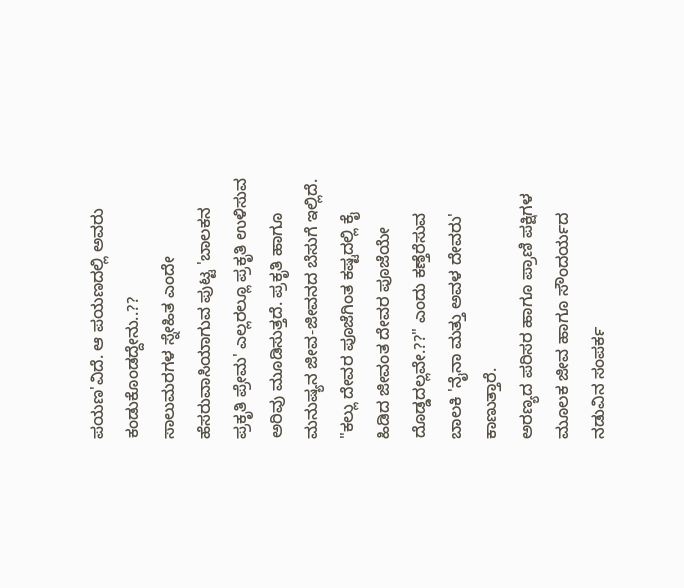ಪಯಣ'ವಿದೆ. ಆ ಪಯಣದಲ್ಲಿ ಅವರು ಕಂಡುಕೊಂಡದ್ದೇನು..??
ಸಾಲುಮರಗಳ ಸ್ನೇಹಿತ ಎಂದೇ ಹೆಸರುವಾಸಿಯಾಗುವ ಪುಟ್ಟ 'ಬಾಲಕನ ಪ್ರಕೃತಿ ಪ್ರೇಮ' ಎಲ್ಲರಲ್ಲೂ ಪ್ರಕೃತಿ ಉಳಿಸುವ ಅರಿವು ಮೂಡಿಸುತ್ತದೆ. ಪ್ರಕೃತಿ ಹಾಗೂ ಮನುಷ್ಯನ ಜೀವ-ಜೀವನದ ಬೆಸುಗೆ ಇಲ್ಲಿದೆ.
"ಕಲ್ಲು ದೇವರ ಪೂಜೆಗಿಂತ ಕಷ್ಟದಲ್ಲಿ ಕೈ ಹಿಡಿದ ಜೀವಂತ ದೇವರ ಪೂಜೆಯೇ ದೊಡ್ಡದಲ್ಲವೇ.??" ಎಂದು ಕಣ್ತೆರೆಸುವ ಬಾಲಕಿ 'ನೈನಾ ಮತ್ತು ಅವಳ ದೇವರು' ಕಾಣುತ್ತಾರೆ.
ಅರಣ್ಯದ ಪರಿಸರ ಹಾಗೂ ಪ್ರಾಣಿ ಪಕ್ಷಿಗಳ ಮೂಲಕ ಜೀವ ಹಾಗೂ ಸೌಂದರ್ಯದ ನಡುವಿನ ಸಂಪರ್ಕ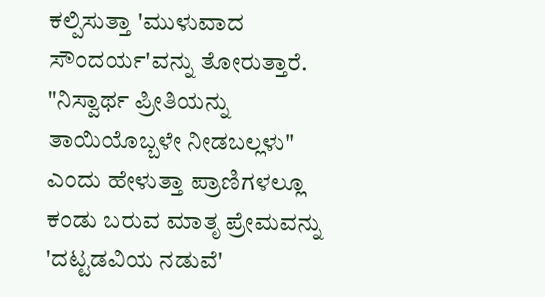ಕಲ್ಪಿಸುತ್ತಾ 'ಮುಳುವಾದ ಸೌಂದರ್ಯ'ವನ್ನು ತೋರುತ್ತಾರೆ.
"ನಿಸ್ವಾರ್ಥ ಪ್ರೀತಿಯನ್ನು ತಾಯಿಯೊಬ್ಬಳೇ ನೀಡಬಲ್ಲಳು" ಎಂದು ಹೇಳುತ್ತಾ ಪ್ರಾಣಿಗಳಲ್ಲೂ ಕಂಡು ಬರುವ ಮಾತೃ ಪ್ರೇಮವನ್ನು 'ದಟ್ಟಡವಿಯ ನಡುವೆ'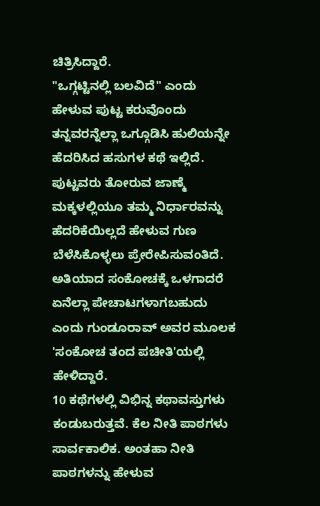ಚಿತ್ರಿಸಿದ್ದಾರೆ.
"ಒಗ್ಗಟ್ಟಿನಲ್ಲಿ ಬಲವಿದೆ" ಎಂದು ಹೇಳುವ ಪುಟ್ಟ ಕರುವೊಂದು ತನ್ನವರನ್ನೆಲ್ಲಾ ಒಗ್ಗೂಡಿಸಿ ಹುಲಿಯನ್ನೇ ಹೆದರಿಸಿದ ಹಸುಗಳ ಕಥೆ ಇಲ್ಲಿದೆ. ಪುಟ್ಟವರು ತೋರುವ ಜಾಣ್ಮೆ ಮಕ್ಕಳಲ್ಲಿಯೂ ತಮ್ಮ ನಿರ್ಧಾರವನ್ನು ಹೆದರಿಕೆಯಿಲ್ಲದೆ ಹೇಳುವ ಗುಣ ಬೆಳೆಸಿಕೊಳ್ಳಲು ಪ್ರೇರೇಪಿಸುವಂತಿದೆ.
ಅತಿಯಾದ ಸಂಕೋಚಕ್ಕೆ ಒಳಗಾದರೆ ಏನೆಲ್ಲಾ ಪೇಚಾಟಗಳಾಗಬಹುದು ಎಂದು ಗುಂಡೂರಾವ್ ಅವರ ಮೂಲಕ 'ಸಂಕೋಚ ತಂದ ಪಚೀತಿ'ಯಲ್ಲಿ ಹೇಳಿದ್ದಾರೆ.
10 ಕಥೆಗಳಲ್ಲಿ ವಿಭಿನ್ನ ಕಥಾವಸ್ತುಗಳು ಕಂಡುಬರುತ್ತವೆ. ಕೆಲ ನೀತಿ ಪಾಠಗಳು ಸಾರ್ವಕಾಲಿಕ. ಅಂತಹಾ ನೀತಿ ಪಾಠಗಳನ್ನು ಹೇಳುವ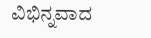ವಿಭಿನ್ನವಾದ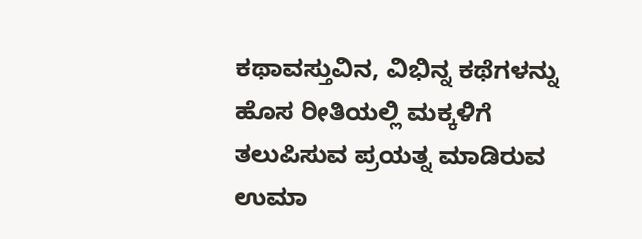ಕಥಾವಸ್ತುವಿನ, ವಿಭಿನ್ನ ಕಥೆಗಳನ್ನು ಹೊಸ ರೀತಿಯಲ್ಲಿ ಮಕ್ಕಳಿಗೆ ತಲುಪಿಸುವ ಪ್ರಯತ್ನ ಮಾಡಿರುವ ಉಮಾ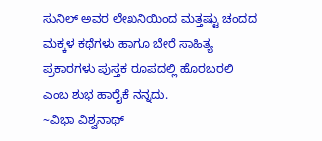ಸುನಿಲ್ ಅವರ ಲೇಖನಿಯಿಂದ ಮತ್ತಷ್ಟು ಚಂದದ ಮಕ್ಕಳ ಕಥೆಗಳು ಹಾಗೂ ಬೇರೆ ಸಾಹಿತ್ಯ ಪ್ರಕಾರಗಳು ಪುಸ್ತಕ ರೂಪದಲ್ಲಿ ಹೊರಬರಲಿ ಎಂಬ ಶುಭ ಹಾರೈಕೆ ನನ್ನದು.
~ವಿಭಾ ವಿಶ್ವನಾಥ್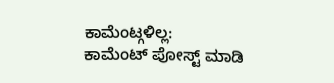ಕಾಮೆಂಟ್ಗಳಿಲ್ಲ:
ಕಾಮೆಂಟ್ ಪೋಸ್ಟ್ ಮಾಡಿ